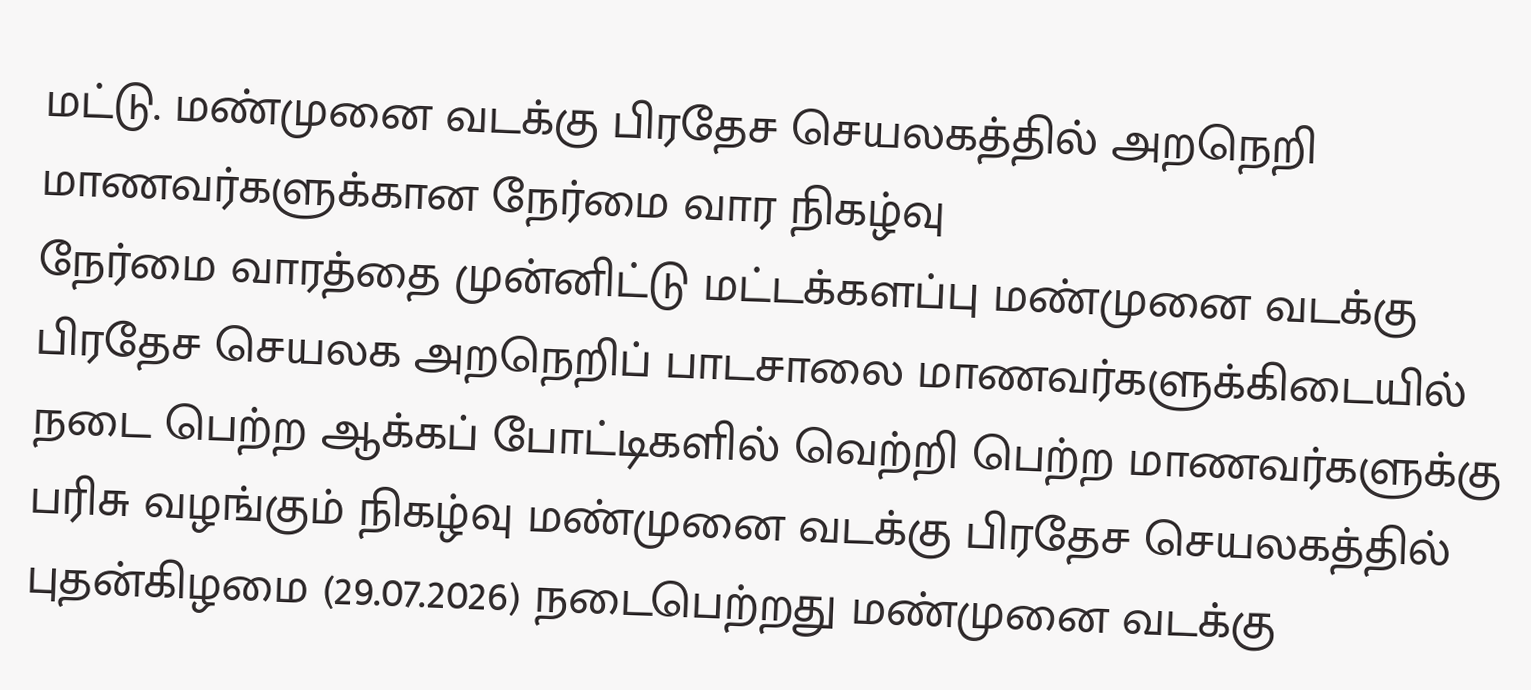மட்டு. மண்முனை வடக்கு பிரதேச செயலகத்தில் அறநெறி மாணவர்களுக்கான நேர்மை வார நிகழ்வு
நேர்மை வாரத்தை முன்னிட்டு மட்டக்களப்பு மண்முனை வடக்கு பிரதேச செயலக அறநெறிப் பாடசாலை மாணவர்களுக்கிடையில் நடை பெற்ற ஆக்கப் போட்டிகளில் வெற்றி பெற்ற மாணவர்களுக்கு பரிசு வழங்கும் நிகழ்வு மண்முனை வடக்கு பிரதேச செயலகத்தில் புதன்கிழமை (29.07.2026) நடைபெற்றது மண்முனை வடக்கு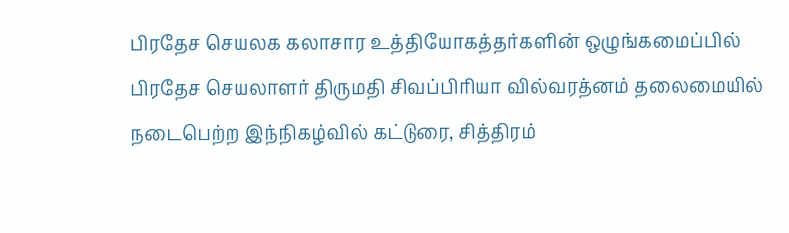பிரதேச செயலக கலாசார உத்தியோகத்தர்களின் ஒழுங்கமைப்பில் பிரதேச செயலாளர் திருமதி சிவப்பிரியா வில்வரத்னம் தலைமையில் நடைபெற்ற இந்நிகழ்வில் கட்டுரை, சித்திரம்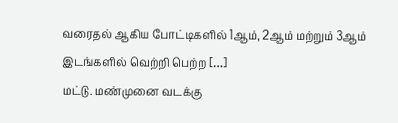வரைதல் ஆகிய போட்டிகளில் 1ஆம், 2ஆம் மற்றும் 3ஆம் இடங்களில் வெற்றி பெற்ற […]
மட்டு. மண்முனை வடக்கு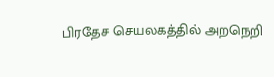பிரதேச செயலகத்தில் அறநெறி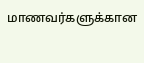மாணவர்களுக்கான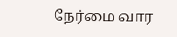நேர்மை வார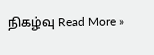நிகழ்வு Read More »